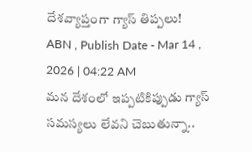దేశవ్యాప్తంగా గ్యాస్ తిప్పలు!
ABN , Publish Date - Mar 14 , 2026 | 04:22 AM
మన దేశంలో ఇప్పటికిప్పుడు గ్యాస్ సమస్యలు లేవని చెబుతున్నా..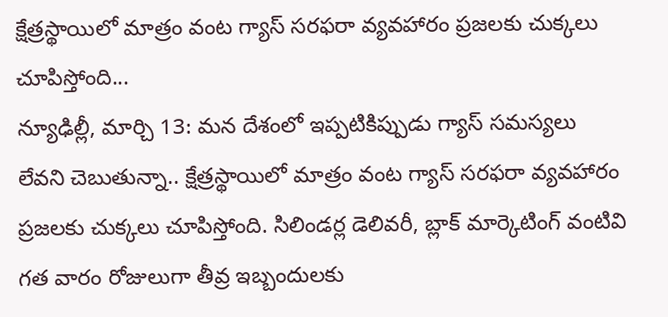క్షేత్రస్థాయిలో మాత్రం వంట గ్యాస్ సరఫరా వ్యవహారం ప్రజలకు చుక్కలు చూపిస్తోంది...
న్యూఢిల్లీ, మార్చి 13: మన దేశంలో ఇప్పటికిప్పుడు గ్యాస్ సమస్యలు లేవని చెబుతున్నా.. క్షేత్రస్థాయిలో మాత్రం వంట గ్యాస్ సరఫరా వ్యవహారం ప్రజలకు చుక్కలు చూపిస్తోంది. సిలిండర్ల డెలివరీ, బ్లాక్ మార్కెటింగ్ వంటివి గత వారం రోజులుగా తీవ్ర ఇబ్బందులకు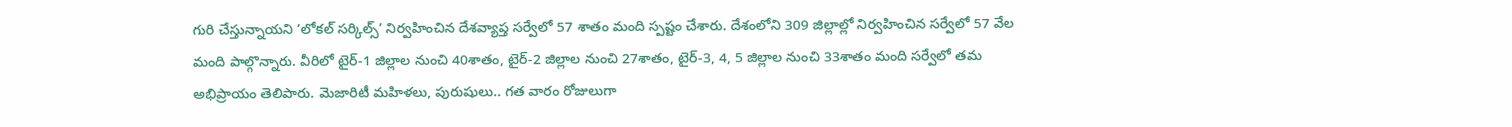గురి చేస్తున్నాయని ‘లోకల్ సర్కిల్స్’ నిర్వహించిన దేశవ్యాప్త సర్వేలో 57 శాతం మంది స్పష్టం చేశారు. దేశంలోని 309 జిల్లాల్లో నిర్వహించిన సర్వేలో 57 వేల మంది పాల్గొన్నారు. వీరిలో టైర్-1 జిల్లాల నుంచి 40శాతం, టైర్-2 జిల్లాల నుంచి 27శాతం, టైర్-3, 4, 5 జిల్లాల నుంచి 33శాతం మంది సర్వేలో తమ అభిప్రాయం తెలిపారు. మెజారిటీ మహిళలు, పురుషులు.. గత వారం రోజులుగా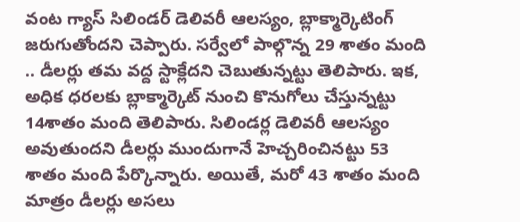వంట గ్యాస్ సిలిండర్ డెలివరీ ఆలస్యం, బ్లాక్మార్కెటింగ్ జరుగుతోందని చెప్పారు. సర్వేలో పాల్గొన్న 29 శాతం మంది .. డీలర్లు తమ వద్ద స్టాక్లేదని చెబుతున్నట్టు తెలిపారు. ఇక, అధిక ధరలకు బ్లాక్మార్కెట్ నుంచి కొనుగోలు చేస్తున్నట్టు 14శాతం మంది తెలిపారు. సిలిండర్ల డెలివరీ ఆలస్యం అవుతుందని డీలర్లు ముందుగానే హెచ్చరించినట్టు 53 శాతం మంది పేర్కొన్నారు. అయితే, మరో 43 శాతం మంది మాత్రం డీలర్లు అసలు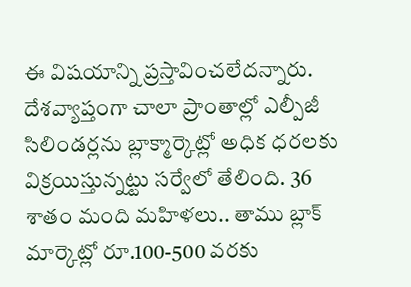ఈ విషయాన్ని ప్రస్తావించలేదన్నారు. దేశవ్యాప్తంగా చాలా ప్రాంతాల్లో ఎల్పీజీ సిలిండర్లను బ్లాక్మార్కెట్లో అధిక ధరలకు విక్రయిస్తున్నట్టు సర్వేలో తేలింది. 36 శాతం మంది మహిళలు.. తాము బ్లాక్ మార్కెట్లో రూ.100-500 వరకు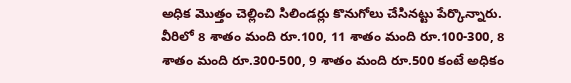అధిక మొత్తం చెల్లించి సిలిండర్లు కొనుగోలు చేసినట్టు పేర్కొన్నారు. వీరిలో 8 శాతం మంది రూ.100, 11 శాతం మంది రూ.100-300, 8 శాతం మంది రూ.300-500, 9 శాతం మంది రూ.500 కంటే అధికం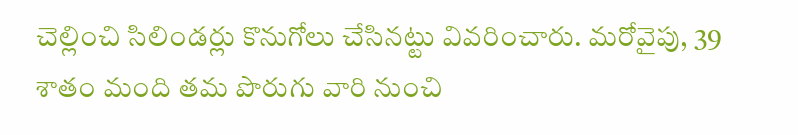చెల్లించి సిలిండర్లు కొనుగోలు చేసినట్టు వివరించారు. మరోవైపు, 39 శాతం మంది తమ పొరుగు వారి నుంచి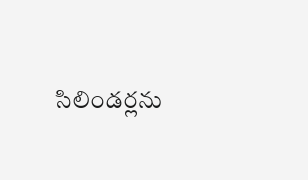సిలిండర్లను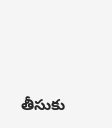తీసుకు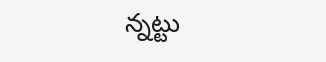న్నట్టు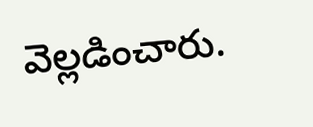వెల్లడించారు.